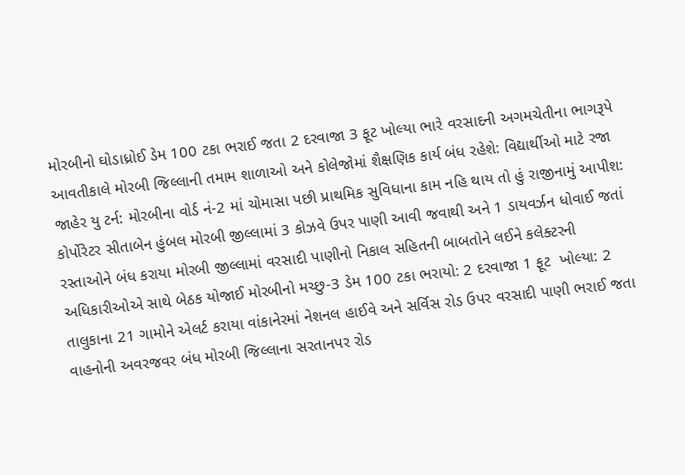મોરબીનો ઘોડાધ્રોઈ ડેમ 100 ટકા ભરાઈ જતા 2 દરવાજા 3 ફૂટ ખોલ્યા ભારે વરસાદની અગમચેતીના ભાગરૂપે આવતીકાલે મોરબી જિલ્લાની તમામ શાળાઓ અને કોલેજોમાં શૈક્ષણિક કાર્ય બંધ રહેશે: વિદ્યાર્થીઓ માટે રજા જાહેર યુ ટર્ન: મોરબીના વોર્ડ નં-2 માં ચોમાસા પછી પ્રાથમિક સુવિધાના કામ નહિ થાય તો હું રાજીનામું આપીશ: કોર્પોરેટર સીતાબેન હુંબલ મોરબી જીલ્લામાં 3 કોઝવે ઉપર પાણી આવી જવાથી અને 1 ડાયવર્ઝન ધોવાઈ જતાં રસ્તાઓને બંધ કરાયા મોરબી જીલ્લામાં વરસાદી પાણીનો નિકાલ સહિતની બાબતોને લઈને કલેક્ટરની અધિકારીઓએ સાથે બેઠક યોજાઈ મોરબીનો મચ્છુ-3 ડેમ 100 ટકા ભરાયો: 2 દરવાજા 1 ફૂટ  ખોલ્યા: 2 તાલુકાના 21 ગામોને એલર્ટ કરાયા વાંકાનેરમાં નેશનલ હાઈવે અને સર્વિસ રોડ ઉપર વરસાદી પાણી ભરાઈ જતા વાહનોની અવરજવર બંધ મોરબી જિલ્લાના સરતાનપર રોડ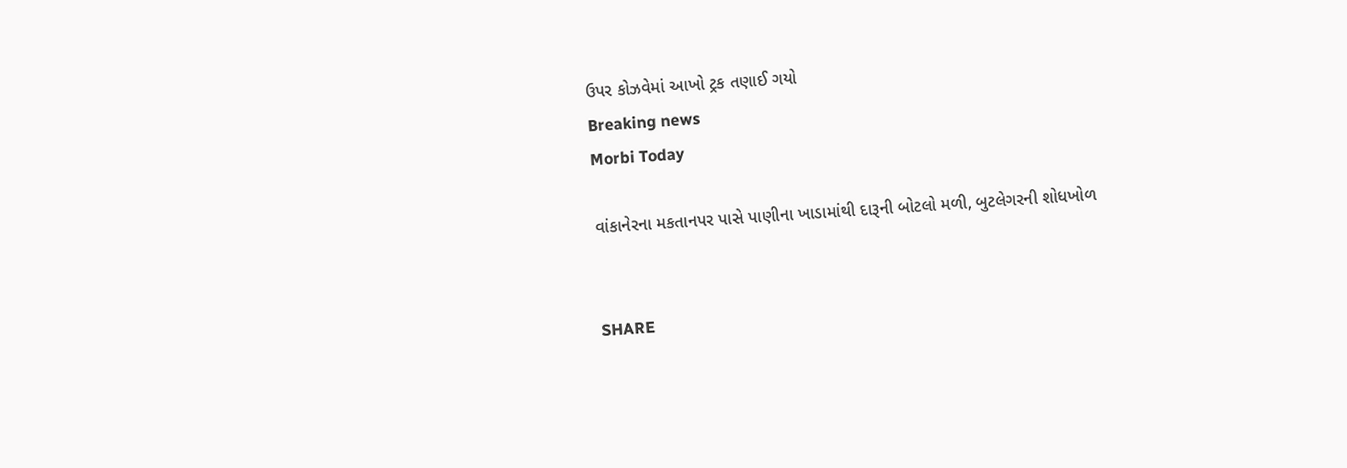ઉપર કોઝવેમાં આખો ટ્રક તણાઈ ગયો
Breaking news
Morbi Today

વાંકાનેરના મકતાનપર પાસે પાણીના ખાડામાંથી દારૂની બોટલો મળી, બુટલેગરની શોધખોળ


SHARE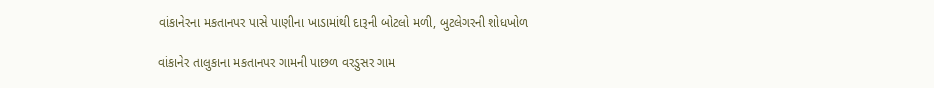વાંકાનેરના મકતાનપર પાસે પાણીના ખાડામાંથી દારૂની બોટલો મળી, બુટલેગરની શોધખોળ

વાંકાનેર તાલુકાના મકતાનપર ગામની પાછળ વરડુસર ગામ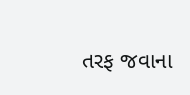તરફ જવાના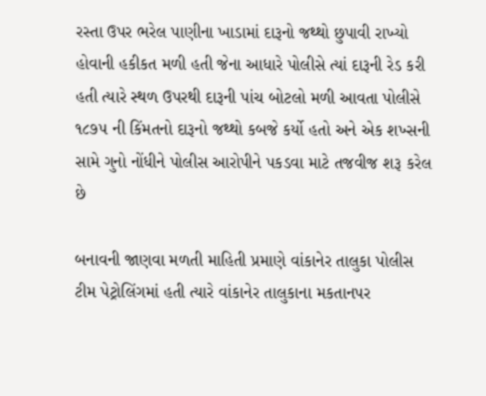રસ્તા ઉપર ભરેલ પાણીના ખાડામાં દારૂનો જથ્થો છુપાવી રાખ્યો હોવાની હકીકત મળી હતી જેના આધારે પોલીસે ત્યાં દારૂની રેડ કરી હતી ત્યારે સ્થળ ઉપરથી દારૂની પાંચ બોટલો મળી આવતા પોલીસે ૧૮૭૫ ની કિંમતનો દારૂનો જથ્થો કબજે કર્યો હતો અને એક શખ્સની સામે ગુનો નોંધીને પોલીસ આરોપીને પકડવા માટે તજવીજ શરૂ કરેલ છે

બનાવની જાણવા મળતી માહિતી પ્રમાણે વાંકાનેર તાલુકા પોલીસ ટીમ પેટ્રોલિંગમાં હતી ત્યારે વાંકાનેર તાલુકાના મકતાનપર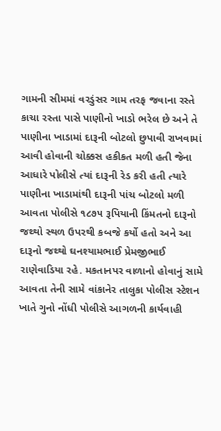ગામની સીમમાં વરડુંસર ગામ તરફ જવાના રસ્તે કાચા રસ્તા પાસે પાણીનો ખાડો ભરેલ છે અને તે પાણીના ખાડામાં દારૂની બોટલો છુપાવી રાખવામાં આવી હોવાની ચોક્કસ હકીકત મળી હતી જેના આધારે પોલીસે ત્યાં દારૂની રેડ કરી હતી ત્યારે પાણીના ખાડામાંથી દારૂની પાંચ બોટલો મળી આવતા પોલીસે ૧૮૭૫ રૂપિયાની કિંમતનો દારૂનો જથ્થો સ્થળ ઉપરથી કબજે કર્યો હતો અને આ દારૂનો જથ્થો ઘનશ્યામભાઈ પ્રેમજીભાઈ રાણેવાડિયા રહે. મકતાનપર વાળાનો હોવાનું સામે આવતા તેની સામે વાંકાનેર તાલુકા પોલીસ સ્ટેશન ખાતે ગુનો નોંધી પોલીસે આગળની કાર્યવાહી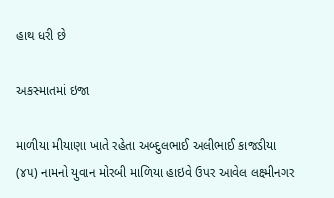હાથ ધરી છે

અકસ્માતમાં ઇજા

માળીયા મીયાણા ખાતે રહેતા અબ્દુલભાઈ અલીભાઈ કાજડીયા (૪૫) નામનો યુવાન મોરબી માળિયા હાઇવે ઉપર આવેલ લક્ષ્મીનગર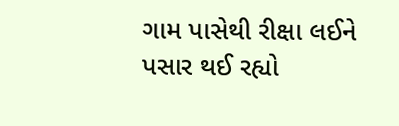ગામ પાસેથી રીક્ષા લઈને પસાર થઈ રહ્યો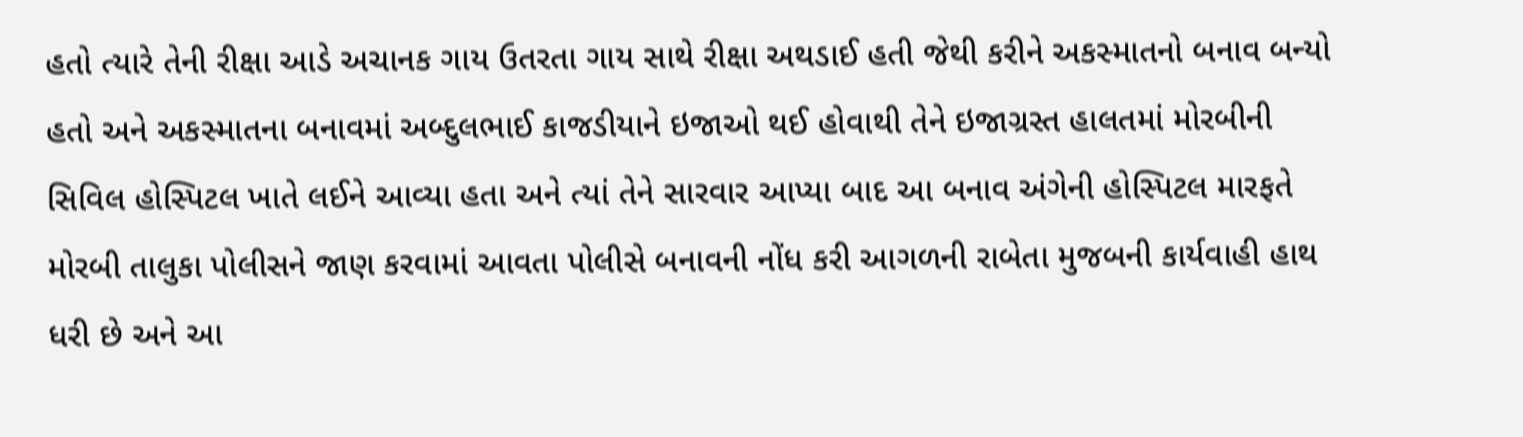હતો ત્યારે તેની રીક્ષા આડે અચાનક ગાય ઉતરતા ગાય સાથે રીક્ષા અથડાઈ હતી જેથી કરીને અકસ્માતનો બનાવ બન્યો હતો અને અકસ્માતના બનાવમાં અબ્દુલભાઈ કાજડીયાને ઇજાઓ થઈ હોવાથી તેને ઇજાગ્રસ્ત હાલતમાં મોરબીની સિવિલ હોસ્પિટલ ખાતે લઈને આવ્યા હતા અને ત્યાં તેને સારવાર આપ્યા બાદ આ બનાવ અંગેની હોસ્પિટલ મારફતે મોરબી તાલુકા પોલીસને જાણ કરવામાં આવતા પોલીસે બનાવની નોંધ કરી આગળની રાબેતા મુજબની કાર્યવાહી હાથ ધરી છે અને આ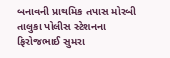બનાવની પ્રાથમિક તપાસ મોરબી તાલુકા પોલીસ સ્ટેશનના ફિરોજભાઈ સુમરા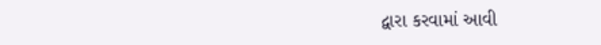દ્વારા કરવામાં આવી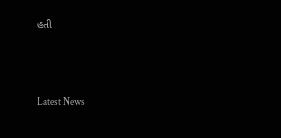હતી






Latest News